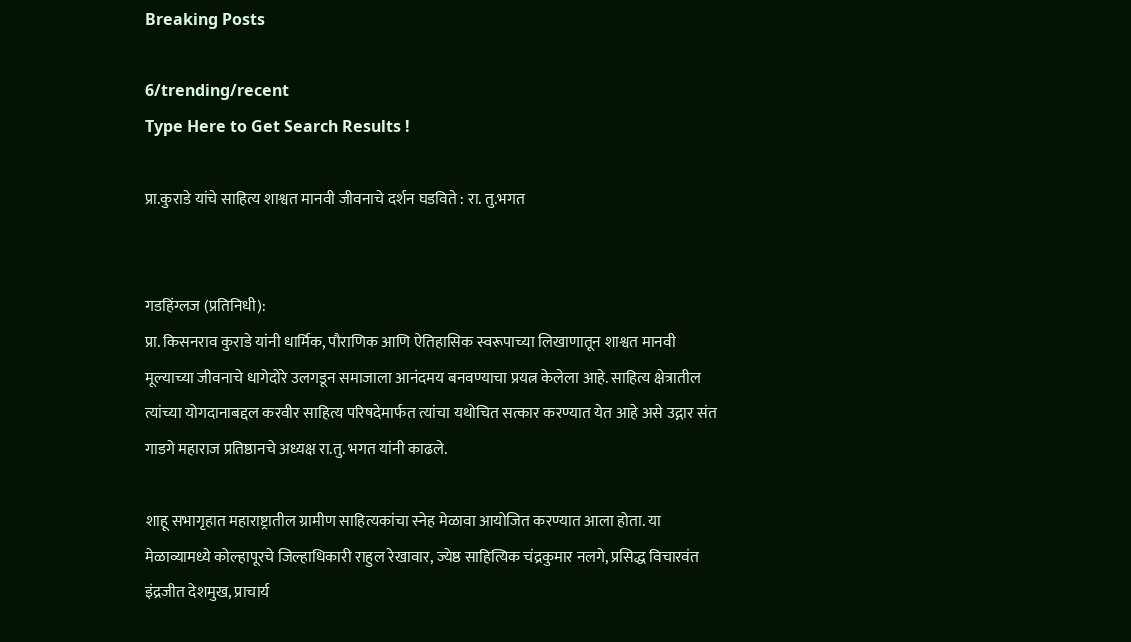Breaking Posts

6/trending/recent
Type Here to Get Search Results !

प्रा.कुराडे यांचे साहित्य शाश्वत मानवी जीवनाचे दर्शन घडविते : रा. तु.भगत


गडहिंग्लज (प्रतिनिधी):
प्रा. किसनराव कुराडे यांनी धार्मिक, पौराणिक आणि ऐतिहासिक स्वरूपाच्या लिखाणातून शाश्वत मानवी मूल्याच्या जीवनाचे धागेदोरे उलगडून समाजाला आनंदमय बनवण्याचा प्रयत्न केलेला आहे. साहित्य क्षेत्रातील त्यांच्या योगदानाबद्दल करवीर साहित्य परिषदेमार्फत त्यांचा यथोचित सत्कार करण्यात येत आहे असे उद्गार संत गाडगे महाराज प्रतिष्ठानचे अध्यक्ष रा.तु. भगत यांनी काढले.

शाहू सभागृहात महाराष्ट्रातील ग्रामीण साहित्यकांचा स्नेह मेळावा आयोजित करण्यात आला होता. या मेळाव्यामध्ये कोल्हापूरचे जिल्हाधिकारी राहुल रेखावार, ज्येष्ठ साहित्यिक चंद्रकुमार नलगे, प्रसिद्ध विचारवंत इंद्रजीत देशमुख, प्राचार्य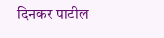दिनकर पाटील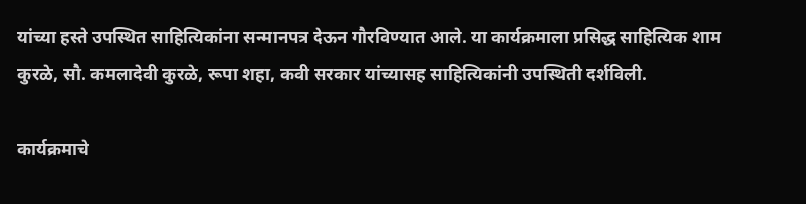यांच्या हस्ते उपस्थित साहित्यिकांना सन्मानपत्र देऊन गौरविण्यात आले. या कार्यक्रमाला प्रसिद्ध साहित्यिक शाम कुरळे, सौ. कमलादेवी कुरळे, रूपा शहा, कवी सरकार यांच्यासह साहित्यिकांनी उपस्थिती दर्शविली.

कार्यक्रमाचे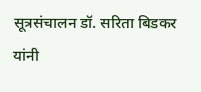सूत्रसंचालन डॉ. सरिता बिडकर यांनी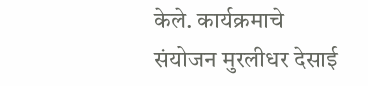केले. कार्यक्रमाचे संयोजन मुरलीधर देसाई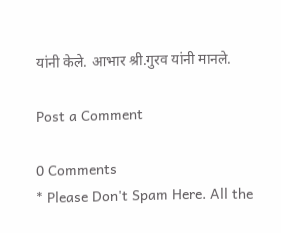यांनी केले. आभार श्री.गुरव यांनी मानले.

Post a Comment

0 Comments
* Please Don't Spam Here. All the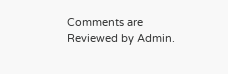Comments are Reviewed by Admin.